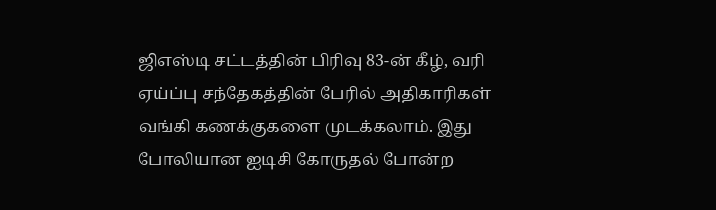ஜிஎஸ்டி சட்டத்தின் பிரிவு 83-ன் கீழ், வரி ஏய்ப்பு சந்தேகத்தின் பேரில் அதிகாரிகள் வங்கி கணக்குகளை முடக்கலாம். இது போலியான ஐடிசி கோருதல் போன்ற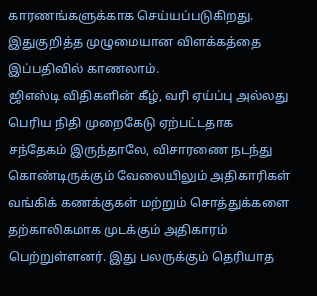காரணங்களுக்காக செய்யப்படுகிறது. இதுகுறித்த முழுமையான விளக்கத்தை இப்பதிவில் காணலாம்.
ஜிஎஸ்டி விதிகளின் கீழ், வரி ஏய்ப்பு அல்லது பெரிய நிதி முறைகேடு ஏற்பட்டதாக சந்தேகம் இருந்தாலே, விசாரணை நடந்து கொண்டிருக்கும் வேலையிலும் அதிகாரிகள் வங்கிக் கணக்குகள் மற்றும் சொத்துக்களை தற்காலிகமாக முடக்கும் அதிகாரம் பெற்றுள்ளனர். இது பலருக்கும் தெரியாத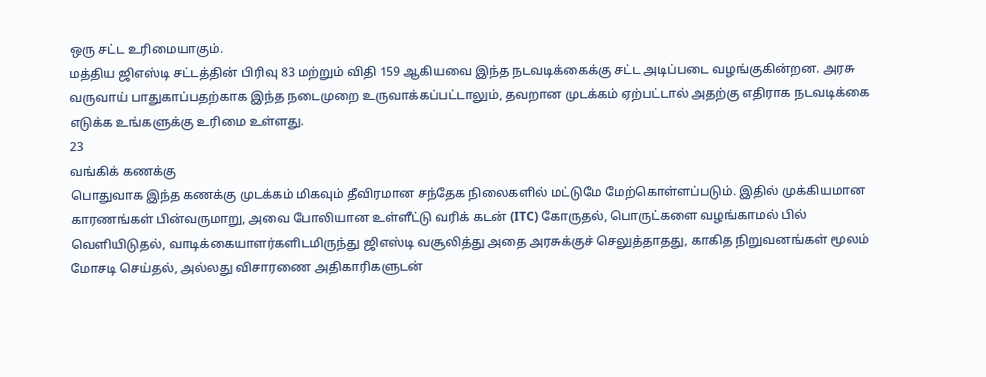ஒரு சட்ட உரிமையாகும்.
மத்திய ஜிஎஸ்டி சட்டத்தின் பிரிவு 83 மற்றும் விதி 159 ஆகியவை இந்த நடவடிக்கைக்கு சட்ட அடிப்படை வழங்குகின்றன. அரசு வருவாய் பாதுகாப்பதற்காக இந்த நடைமுறை உருவாக்கப்பட்டாலும், தவறான முடக்கம் ஏற்பட்டால் அதற்கு எதிராக நடவடிக்கை எடுக்க உங்களுக்கு உரிமை உள்ளது.
23
வங்கிக் கணக்கு
பொதுவாக இந்த கணக்கு முடக்கம் மிகவும் தீவிரமான சந்தேக நிலைகளில் மட்டுமே மேற்கொள்ளப்படும். இதில் முக்கியமான காரணங்கள் பின்வருமாறு, அவை போலியான உள்ளீட்டு வரிக் கடன் (ITC) கோருதல், பொருட்களை வழங்காமல் பில் வெளியிடுதல், வாடிக்கையாளர்களிடமிருந்து ஜிஎஸ்டி வசூலித்து அதை அரசுக்குச் செலுத்தாதது, காகித நிறுவனங்கள் மூலம் மோசடி செய்தல், அல்லது விசாரணை அதிகாரிகளுடன்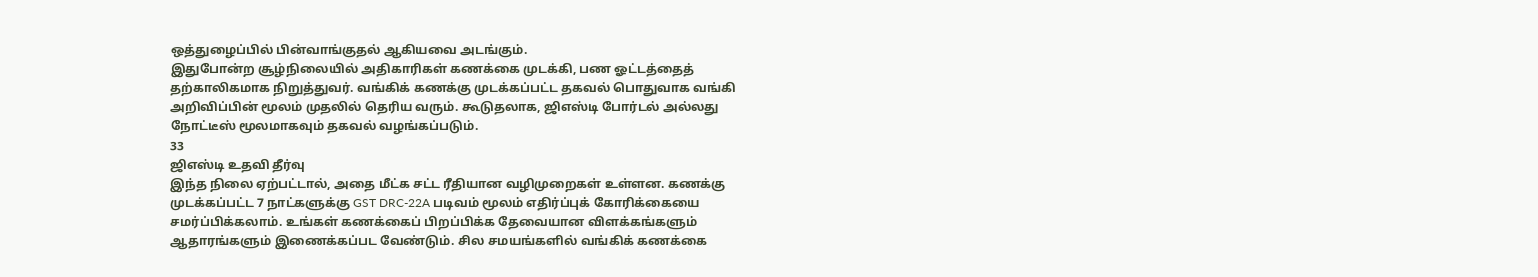ஒத்துழைப்பில் பின்வாங்குதல் ஆகியவை அடங்கும்.
இதுபோன்ற சூழ்நிலையில் அதிகாரிகள் கணக்கை முடக்கி, பண ஓட்டத்தைத் தற்காலிகமாக நிறுத்துவர். வங்கிக் கணக்கு முடக்கப்பட்ட தகவல் பொதுவாக வங்கி அறிவிப்பின் மூலம் முதலில் தெரிய வரும். கூடுதலாக, ஜிஎஸ்டி போர்டல் அல்லது நோட்டீஸ் மூலமாகவும் தகவல் வழங்கப்படும்.
33
ஜிஎஸ்டி உதவி தீர்வு
இந்த நிலை ஏற்பட்டால், அதை மீட்க சட்ட ரீதியான வழிமுறைகள் உள்ளன. கணக்கு முடக்கப்பட்ட 7 நாட்களுக்கு GST DRC-22A படிவம் மூலம் எதிர்ப்புக் கோரிக்கையை சமர்ப்பிக்கலாம். உங்கள் கணக்கைப் பிறப்பிக்க தேவையான விளக்கங்களும் ஆதாரங்களும் இணைக்கப்பட வேண்டும். சில சமயங்களில் வங்கிக் கணக்கை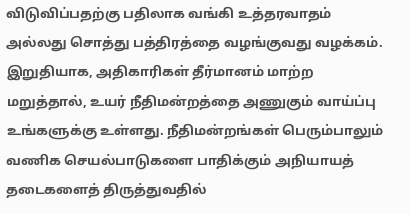விடுவிப்பதற்கு பதிலாக வங்கி உத்தரவாதம் அல்லது சொத்து பத்திரத்தை வழங்குவது வழக்கம்.
இறுதியாக, அதிகாரிகள் தீர்மானம் மாற்ற மறுத்தால், உயர் நீதிமன்றத்தை அணுகும் வாய்ப்பு உங்களுக்கு உள்ளது. நீதிமன்றங்கள் பெரும்பாலும் வணிக செயல்பாடுகளை பாதிக்கும் அநியாயத் தடைகளைத் திருத்துவதில்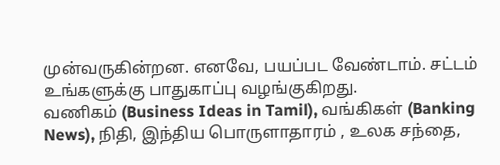முன்வருகின்றன. எனவே, பயப்பட வேண்டாம். சட்டம் உங்களுக்கு பாதுகாப்பு வழங்குகிறது.
வணிகம் (Business Ideas in Tamil), வங்கிகள் (Banking News), நிதி, இந்திய பொருளாதாரம் , உலக சந்தை,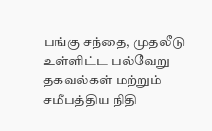பங்கு சந்தை, முதலீடு உள்ளிட்ட பல்வேறு தகவல்கள் மற்றும் சமீபத்திய நிதி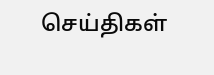செய்திகள்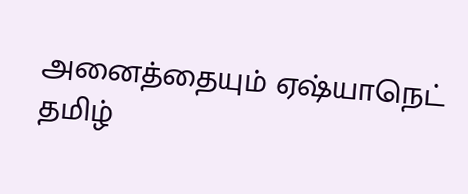அனைத்தையும் ஏஷ்யாநெட் தமிழ்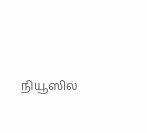நியூஸில்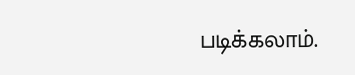படிக்கலாம்.